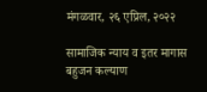मंगळवार, २६ एप्रिल, २०२२

सामाजिक न्याय व इतर मागास बहुजन कल्याण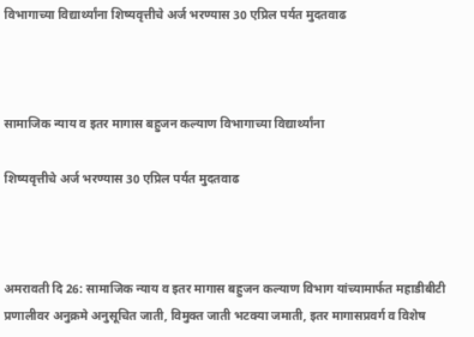विभागाच्या विद्यार्थ्यांना शिष्यवृत्तीचे अर्ज भरण्यास 30 एप्रिल पर्यत मुदतवाढ



सामाजिक न्याय व इतर मागास बहुजन कल्याण विभागाच्या विद्यार्थ्यांना

शिष्यवृत्तीचे अर्ज भरण्यास 30 एप्रिल पर्यत मुदतवाढ



अमरावती दि 26: सामाजिक न्याय व इतर मागास बहुजन कल्याण विभाग यांच्यामार्फत महाडीबीटी प्रणालीवर अनुक्रमे अनुसूचित जाती, विमुक्त जाती भटक्या जमाती, इतर मागासप्रवर्ग व विशेष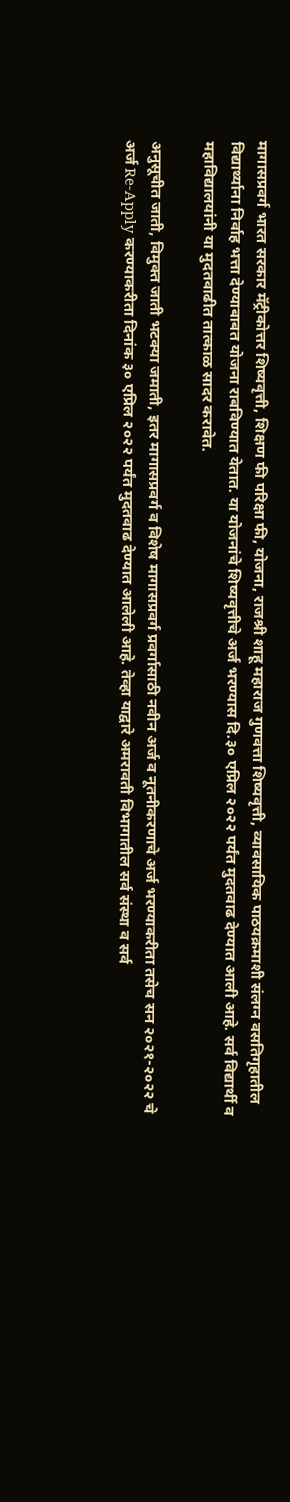मागासप्रवर्ग भारत सरकार मॅट्रीकोत्तर शिष्यवृत्ती, शिक्षण फी परिक्षा फी, योजना, राजश्री शाहू महाराज गुणवत्ता शिष्यवृत्ती, व्यावसायिक पाठयक्रमाशी संलग्न वसतिगृहातील विद्यार्थ्याना निर्वाह भत्ता देण्याबाबत योजना राबविण्यात येतात. या योजनांचे शिष्यवृत्तीचे अर्ज भरण्यास दि.३० एप्रिल २०२२ पर्यंत मुदतवाढ देण्यात आली आहे. सर्व विद्यार्थी व महाविद्यालयांनी या मुदतवाढीत तात्काळ सादर करावेत.

अनुसूचीत जाती, विमुक्त जाती भटक्या जमाती, इतर मागासप्रवर्ग व विशेष मागासप्रवर्ग प्रवर्गासाठी नवीन अर्ज व नूतनीकरणाचे अर्ज भरण्याकरीता तसेच सन २०२१-२०२२ चे अर्ज Re-Apply करण्याकरीता दिनांक ३० एप्रिल २०२२ पर्यंत मुदतवाढ देण्यात आलेली आहे. तेव्हा याद्वारे अमरावती विभागातील सर्व संस्था व सर्व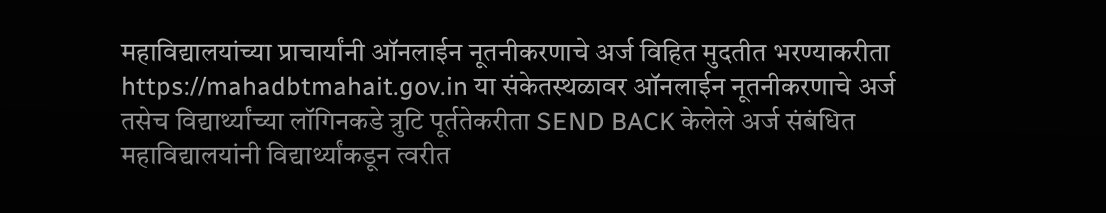महाविद्यालयांच्या प्राचार्यांनी ऑनलाईन नूतनीकरणाचे अर्ज विहित मुदतीत भरण्याकरीता https://mahadbtmahait.gov.in या संकेतस्थळावर ऑनलाईन नूतनीकरणाचे अर्ज तसेच विद्यार्थ्यांच्या लॉगिनकडे त्रुटि पूर्ततेकरीता SEND BACK केलेले अर्ज संबंधित महाविद्यालयांनी विद्यार्थ्यांकडून त्वरीत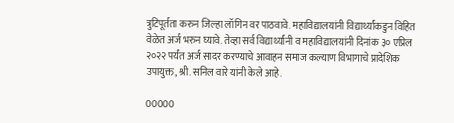त्रुटिपूर्तता करुन जिल्हा लॉगिन वर पाठवावे. महाविद्यालयांनी विद्यार्थ्यांकडुन विहित वेळेत अर्ज भरुन घ्यावे. तेव्हा सर्व विद्यार्थ्यांनी व महाविद्यालयांनी दिनांक ३० एप्रिल २०२२ पर्यंत अर्ज सादर करण्याचे आवाहन समाज कल्याण विभागाचे प्रादेशिक उपायुक्त, श्री. सनिल वारे यांनी केले आहे.

00000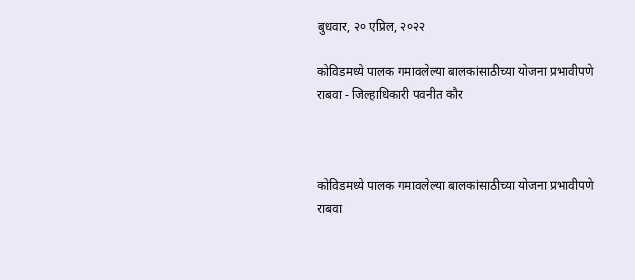बुधवार, २० एप्रिल, २०२२

कोविडमध्ये पालक गमावलेल्या बालकांसाठीच्या योजना प्रभावीपणे राबवा - जिल्हाधिकारी पवनीत कौर



कोविडमध्ये पालक गमावलेल्या बालकांसाठीच्या योजना प्रभावीपणे राबवा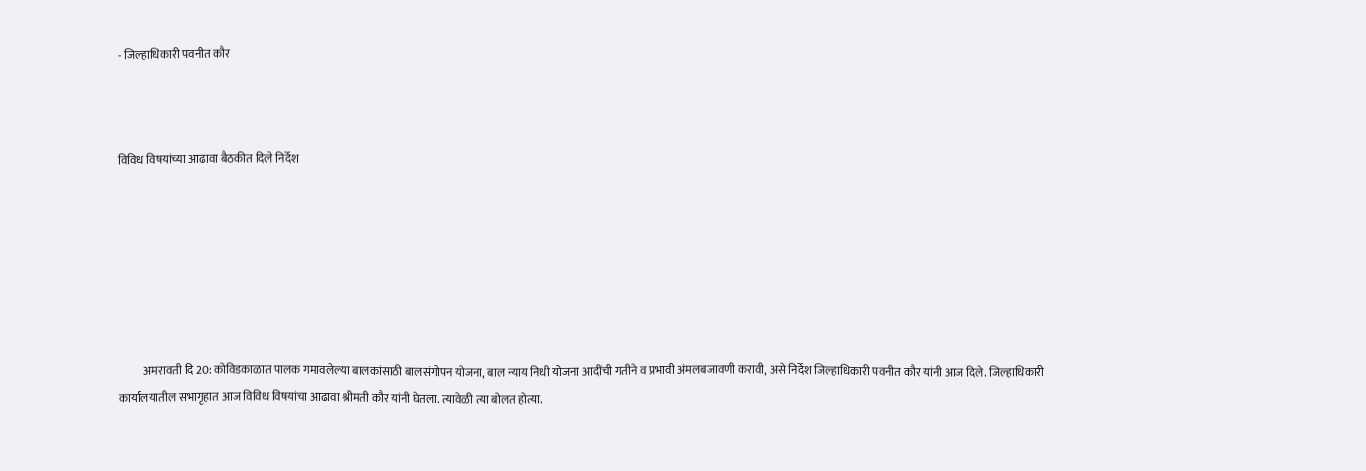- जिल्हाधिकारी पवनीत कौर



विविध विषयांच्या आढावा बैठकीत दिले निर्देश







           अमरावती दि 20: कोविडकाळात पालक गमावलेल्या बालकांसाठी बालसंगोपन योजना, बाल न्याय निधी योजना आदींची गतीने व प्रभावी अंमलबजावणी करावी, असे निर्देश जिल्हाधिकारी पवनीत कौर यांनी आज दिले. जिल्हाधिकारी कार्यालयातील सभागृहात आज विविध विषयांचा आढावा श्रीमती कौर यांनी घेतला. त्यावेळी त्या बोलत होत्या.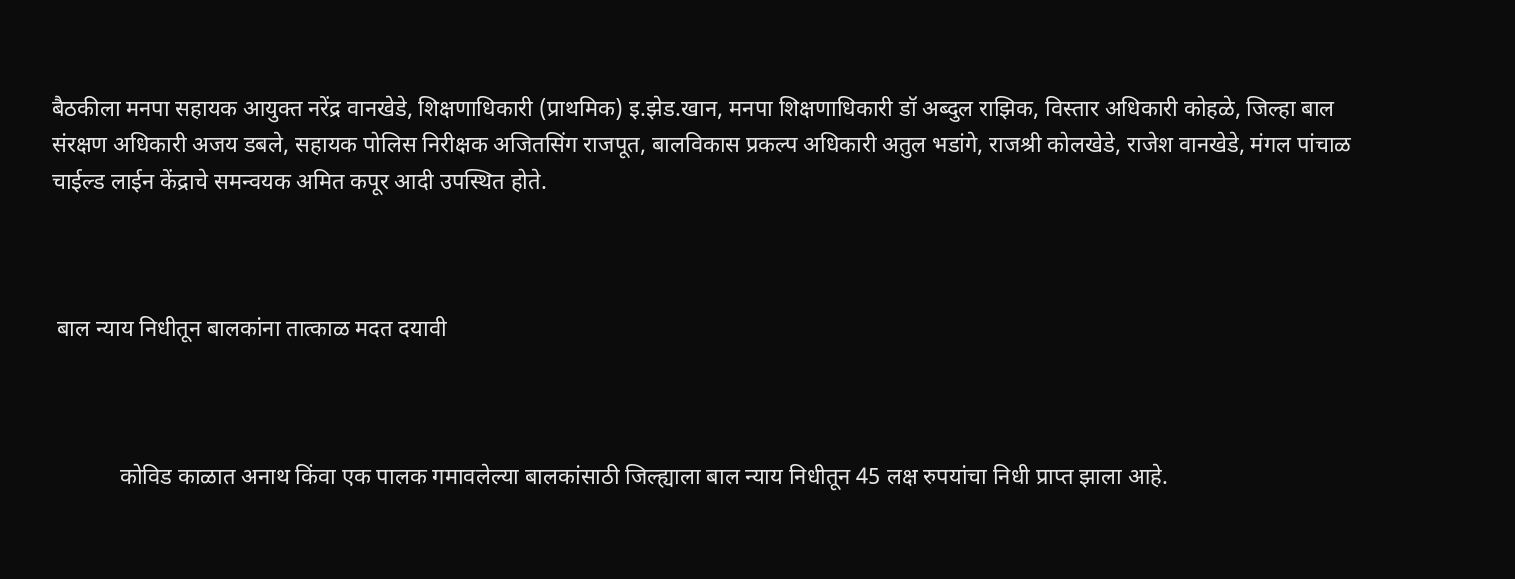बैठकीला मनपा सहायक आयुक्त नरेंद्र वानखेडे, शिक्षणाधिकारी (प्राथमिक) इ.झेड.खान, मनपा शिक्षणाधिकारी डॉ अब्दुल राझिक, विस्तार अधिकारी कोहळे, जिल्हा बाल संरक्षण अधिकारी अजय डबले, सहायक पोलिस निरीक्षक अजितसिंग राजपूत, बालविकास प्रकल्प अधिकारी अतुल भडांगे, राजश्री कोलखेडे, राजेश वानखेडे, मंगल पांचाळ चाईल्ड लाईन केंद्राचे समन्वयक अमित कपूर आदी उपस्थित होते.



 बाल न्याय निधीतून बालकांना तात्काळ मदत दयावी



            कोविड काळात अनाथ किंवा एक पालक गमावलेल्या बालकांसाठी जिल्ह्याला बाल न्याय निधीतून 45 लक्ष रुपयांचा निधी प्राप्त झाला आहे.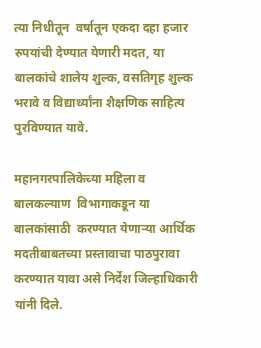त्या निधीतून  वर्षातून एकदा दहा हजार रुपयांची देण्यात येणारी मदत, या बालकांचे शालेय शुल्क, वसतिगृह शुल्क भरावे व विद्यार्थ्यांना शैक्षणिक साहित्य पुरविण्यात यावे.

महानगरपालिकेच्या महिला व बालकल्याण  विभागाकडून या बालकांसाठी  करण्यात येणाऱ्या आर्थिक मदतीबाबतच्या प्रस्तावाचा पाठपुरावा करण्यात यावा असे निर्देश जिल्हाधिकारी यांनी दिले.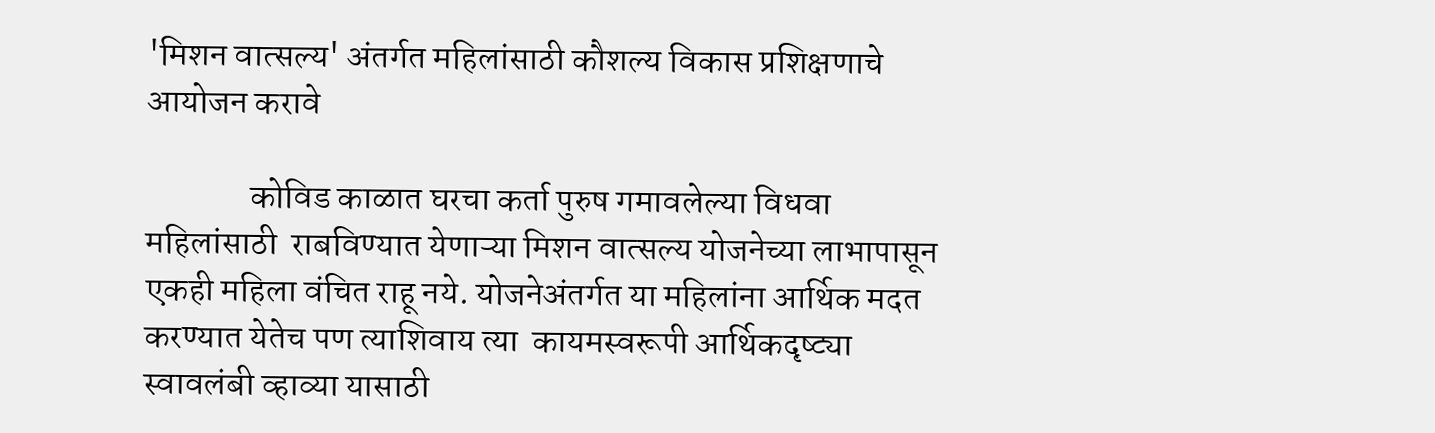'मिशन वात्सल्य' अंतर्गत महिलांसाठी कौशल्य विकास प्रशिक्षणाचे आयोजन करावे

               कोविड काळात घरचा कर्ता पुरुष गमावलेल्या विधवा महिलांसाठी  राबविण्यात येणाऱ्या मिशन वात्सल्य योजनेच्या लाभापासून एकही महिला वंचित राहू नये. योजनेअंतर्गत या महिलांना आर्थिक मदत करण्यात येतेच पण त्याशिवाय त्या  कायमस्वरूपी आर्थिकदृष्ट्या स्वावलंबी व्हाव्या यासाठी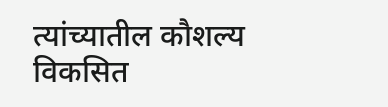त्यांच्यातील कौशल्य विकसित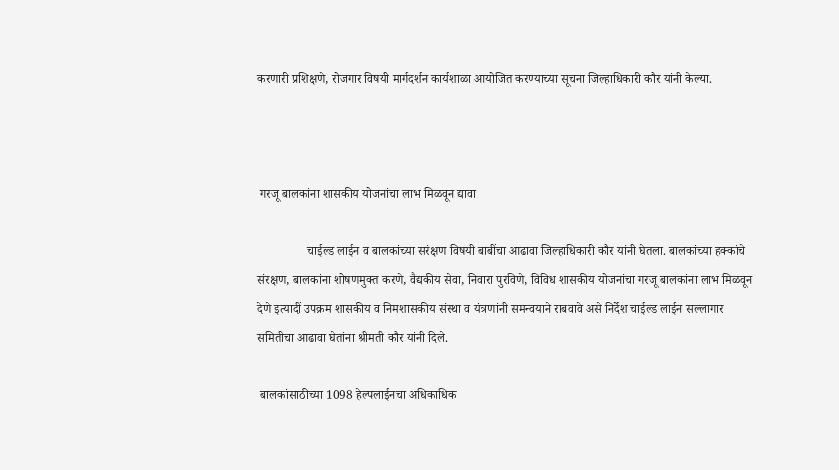करणारी प्रशिक्षणे, रोजगार विषयी मार्गदर्शन कार्यशाळा आयोजित करण्याच्या सूचना जिल्हाधिकारी कौर यांनी केल्या.



 गरजू बालकांना शासकीय योजनांचा लाभ मिळवून द्यावा

                चाईल्ड लाईन व बालकांच्या सरंक्षण विषयी बाबींचा आढावा जिल्हाधिकारी कौर यांनी घेतला. बालकांच्या हक्कांचे संरक्षण, बालकांना शोषणमुक्त करणे, वैद्यकीय सेवा, निवारा पुरविणे, विविध शासकीय योजनांचा गरजू बालकांना लाभ मिळवून देणे इत्यादीं उपक्रम शासकीय व निमशासकीय संस्था व यंत्रणांनी समन्वयाने राबवावे असे निर्देश चाईल्ड लाईन सल्लागार समितीचा आढावा घेतांना श्रीमती कौर यांनी दिले.

 बालकांसाठीच्या 1098 हेल्पलाईनचा अधिकाधिक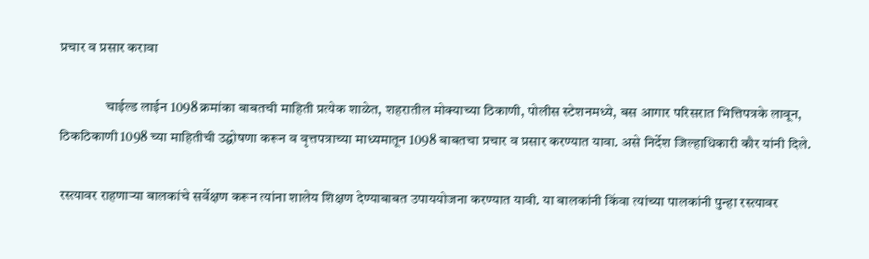प्रचार व प्रसार करावा

                चाईल्ड लाईन 1098 क्रमांका बाबतची माहिती प्रत्येक शाळेत, शहरातील मोक्याच्या ठिकाणी, पोलीस स्टेशनमध्ये, बस आगार परिसरात भित्तिपत्रके लावून, ठिकठिकाणी 1098 च्या माहितीची उद्घोषणा करून व वृत्तपत्राच्या माध्यमातून 1098 बाबतचा प्रचार व प्रसार करण्यात यावा. असे निर्देश जिल्हाधिकारी कौर यांनी दिले.

रस्त्यावर राहणाऱ्या बालकांचे सर्वेक्षण करून त्यांना शालेय शिक्षण देण्याबाबत उपाययोजना करण्यात यावी. या बालकांनी किंवा त्यांच्या पालकांनी पुन्हा रस्त्यावर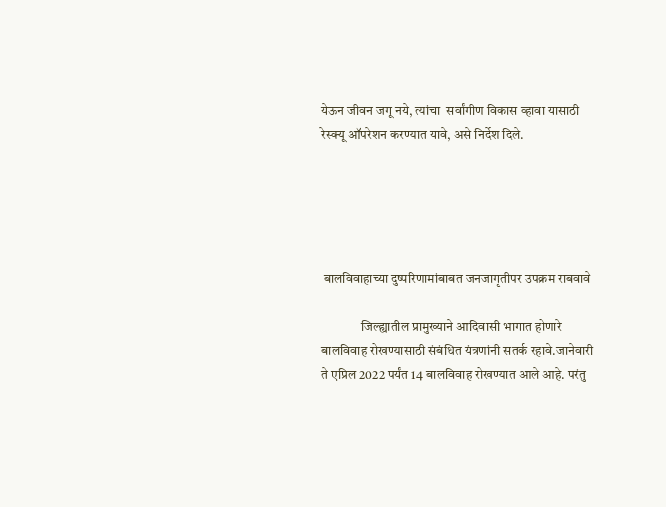येऊन जीवन जगू नये, त्यांचा  सर्वांगीण विकास व्हावा यासाठी रेस्क्यू ऑपरेशन करण्यात यावे, असे निर्देश दिले.





 बालविवाहाच्या दुष्परिणामांबाबत जनजागृतीपर उपक्रम राबवावे

               जिल्ह्यातील प्रामुख्याने आदिवासी भागात होणारे  बालविवाह रोखण्यासाठी संबंधित यंत्रणांनी सतर्क रहावे.जानेवारी ते एप्रिल 2022 पर्यंत 14 बालविवाह रोखण्यात आले आहे. परंतु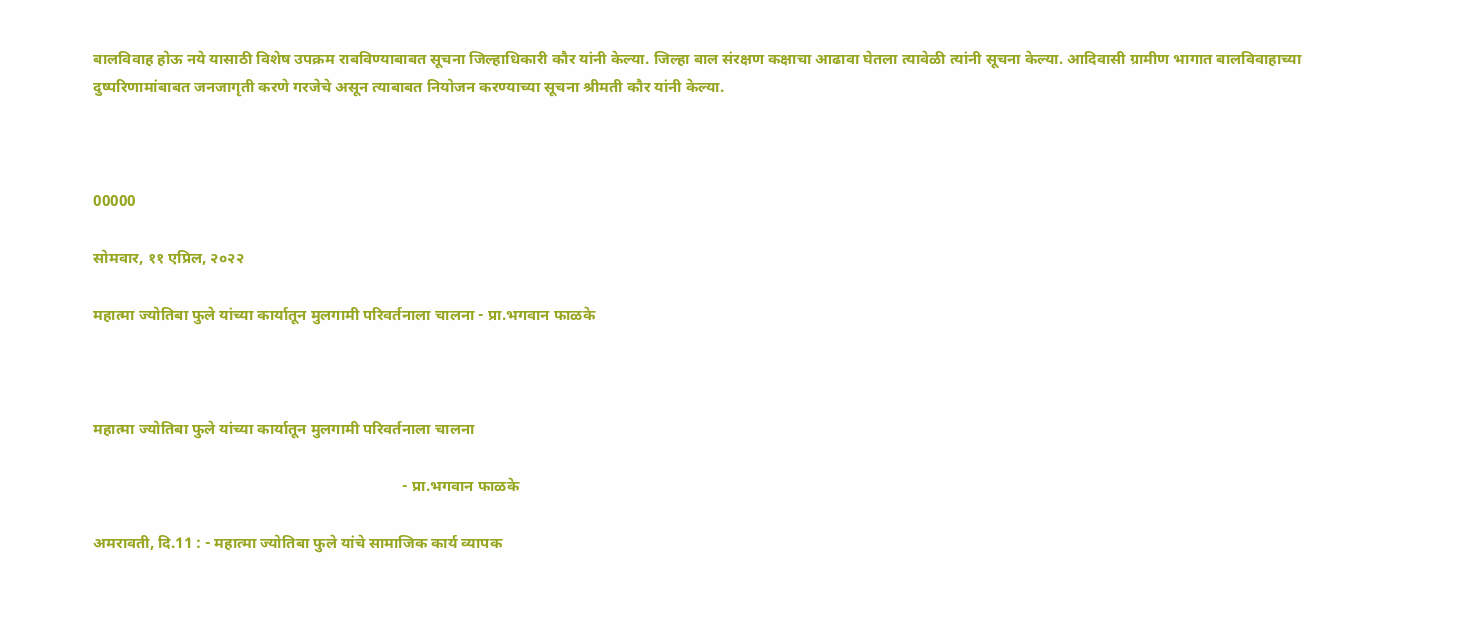बालविवाह होऊ नये यासाठी विशेष उपक्रम राबविण्याबाबत सूचना जिल्हाधिकारी कौर यांनी केल्या. जिल्हा बाल संरक्षण कक्षाचा आढावा घेतला त्यावेळी त्यांनी सूचना केल्या. आदिवासी ग्रामीण भागात बालविवाहाच्या  दुष्परिणामांबाबत जनजागृती करणे गरजेचे असून त्याबाबत नियोजन करण्याच्या सूचना श्रीमती कौर यांनी केल्या.



00000

सोमवार, ११ एप्रिल, २०२२

महात्मा ज्योतिबा फुले यांच्या कार्यातून मुलगामी परिवर्तनाला चालना - प्रा.भगवान फाळके



महात्मा ज्योतिबा फुले यांच्या कार्यातून मुलगामी परिवर्तनाला चालना

                                                                               - प्रा.भगवान फाळके

अमरावती, दि.11 : - महात्मा ज्योतिबा फुले यांचे सामाजिक कार्य व्यापक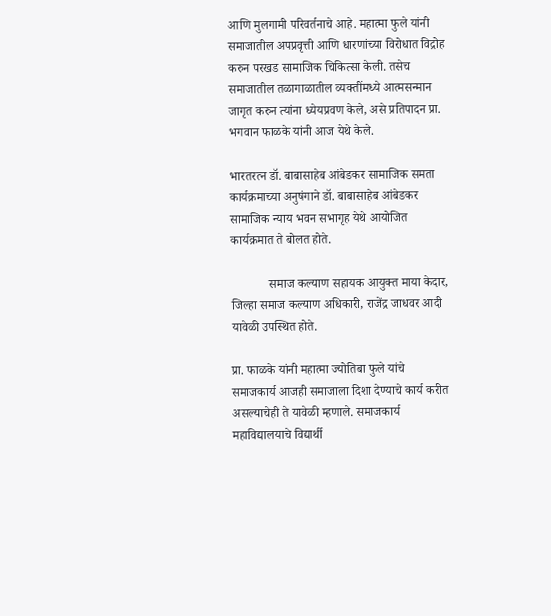आणि मुलगामी परिवर्तनाचे आहे. महात्मा फुले यांनी समाजातील अपप्रवृत्ती आणि धारणांच्या विरोधात विद्रोह करुन परखड सामाजिक चिकित्सा केली. तसेच समाजातील तळागाळातील व्यक्तींमध्ये आत्मसन्मान जागृत करुन त्यांना ध्येयप्रवण केले, असे प्रतिपादन प्रा. भगवान फाळके यांनी आज येथे केले.

भारतरत्न डॉ. बाबासाहेब आंबेडकर सामाजिक समता कार्यक्रमाच्या अनुषंगाने डॉ. बाबासाहेब आंबेडकर सामाजिक न्याय भवन सभागृह येथे आयोजित कार्यक्रमात ते बोलत होते.

            समाज कल्याण सहायक आयुक्त माया केदार, जिल्हा समाज कल्याण अधिकारी, राजेंद्र जाधवर आदी यावेळी उपस्थित होते.

प्रा. फाळके यांनी महात्मा ज्योतिबा फुले यांचे समाजकार्य आजही समाजाला दिशा देण्याचे कार्य करीत असल्याचेही ते यावेळी म्हणाले. समाजकार्य महाविद्यालयाचे विद्यार्थी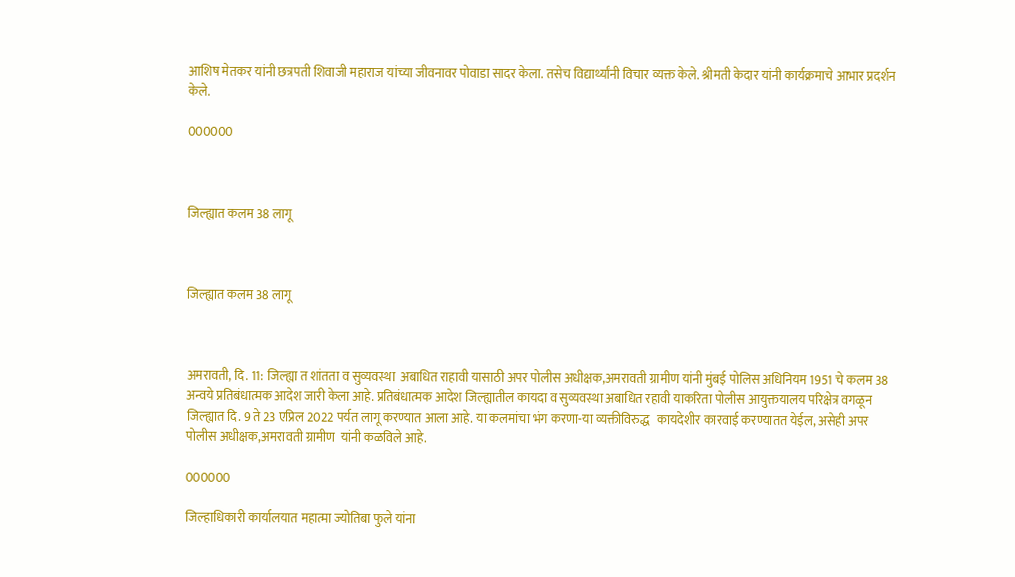आशिष मेतकर यांनी छत्रपती शिवाजी महाराज यांच्या जीवनावर पोवाडा सादर केला. तसेच विद्यार्थ्यांनी विचार व्यक्त केले. श्रीमती केदार यांनी कार्यक्रमाचे आभार प्रदर्शन केले.

000000



जिल्ह्यात कलम 38 लागू



जिल्ह्यात कलम 38 लागू



अमरावती, दि. 11: जिल्ह्या त शांतता व सुव्य‍वस्था  अबाधित राहावी यासाठी अपर पोलीस अधीक्षक,अमरावती ग्रामीण यांनी मुंबई पोलिस अधिनियम 1951 चे कलम 38 अन्वये प्रतिबंधात्मक आदेश जारी केला आहे. प्रतिबंधात्मक आदेश जिल्ह्यातील कायदा व सुव्यवस्था अबाधित रहावी याकरिता पोलीस आयुक्तयालय परिक्षेत्र वगळून जिल्ह्यात दि. 9 ते 23 एप्रिल 2022 पर्यत लागू करण्यात आला आहे. या कलमांचा भंग करणा-या व्यक्तीविरुद्ध   कायदेशीर कारवाई करण्यातत येईल, असेही अपर पोलीस अधीक्षक,अमरावती ग्रामीण  यांनी कळविले आहे.

000000

जिल्हाधिकारी कार्यालयात महात्मा ज्योतिबा फुले यांना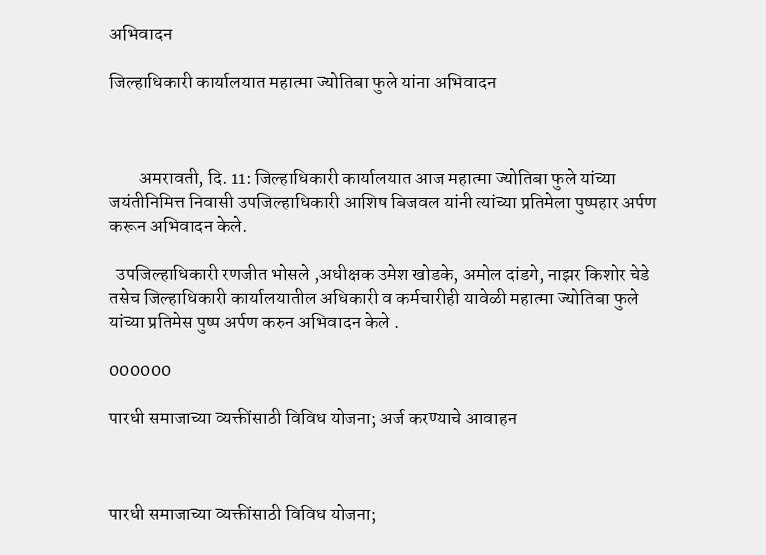अभिवादन

जिल्हाधिकारी कार्यालयात महात्मा ज्योतिबा फुले यांना अभिवादन



        अमरावती, दि. 11: जिल्हाधिकारी कार्यालयात आज महात्मा ज्योतिबा फुले यांच्या जयंतीनिमित्त निवासी उपजिल्हाधिकारी आशिष बिजवल यांनी त्यांच्या प्रतिमेला पुष्पहार अर्पण करून अभिवादन केले.

  उपजिल्हाधिकारी रणजीत भोसले ,अधीक्षक उमेश खोडके, अमोल दांडगे, नाझर किशोर चेडे  तसेच जिल्हाधिकारी कार्यालयातील अधिकारी व कर्मचारीही यावेळी महात्मा ज्योतिबा फुले यांच्या प्रतिमेस पुष्प अर्पण करुन अभिवादन केले .

000000

पारधी समाजाच्या व्यक्तींसाठी विविध योजना; अर्ज करण्याचे आवाहन



पारधी समाजाच्या व्यक्तींसाठी विविध योजना;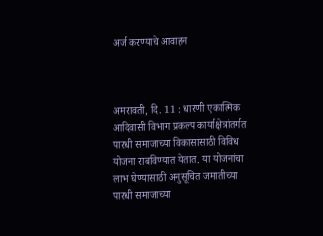अर्ज करण्याचे आवाहन



अमरावती, दि. 11 : धारणी एकात्मिक आदिवासी विभाग प्रकल्प कार्याक्षेत्रांतर्गत पारधी समाजाच्या विकासासाठी विविध योजना राबविण्यात येतात. या योजनांचा लाभ घेण्यासाठी अनुसूचित जमातीच्या पारधी समाजाच्या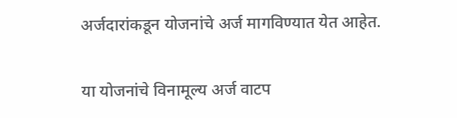अर्जदारांकडून योजनांचे अर्ज मागविण्यात येत आहेत.

या योजनांचे विनामूल्य अर्ज वाटप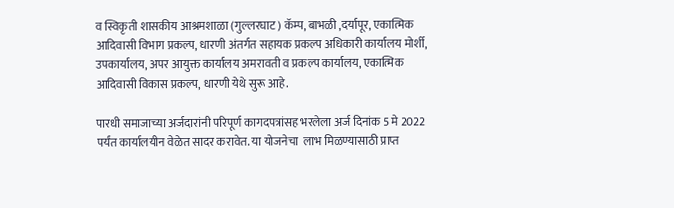व स्विकृती शासकीय आश्रमशाळा (गुल्लरघाट) कॅम्प, बाभळी ,दर्यापूर, एकात्मिक आदिवासी विभाग प्रकल्प, धारणी अंतर्गत सहायक प्रकल्प अधिकारी कार्यालय मोर्शी, उपकार्यालय, अपर आयुक्त कार्यालय अमरावती व प्रकल्प कार्यालय, एकात्मिक आदिवासी विकास प्रकल्प, धारणी येथे सुरू आहे.

पारधी समाजाच्या अर्जदारांनी परिपूर्ण कागदपत्रांसह भरलेला अर्ज दिनांक 5 मे 2022 पर्यंत कार्यालयीन वेळेत सादर करावेत. या योजनेचा  लाभ मिळण्यासाठी प्राप्त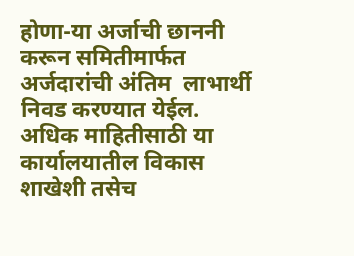होणा-या अर्जाची छाननी करून समितीमार्फत अर्जदारांची अंतिम  लाभार्थी निवड करण्यात येईल. अधिक माहितीसाठी या कार्यालयातील विकास शाखेशी तसेच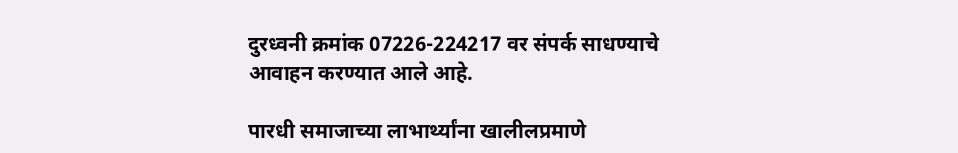दुरध्वनी क्रमांक 07226-224217 वर संपर्क साधण्याचे आवाहन करण्यात आले आहे.

पारधी समाजाच्या लाभार्थ्यांना खालीलप्रमाणे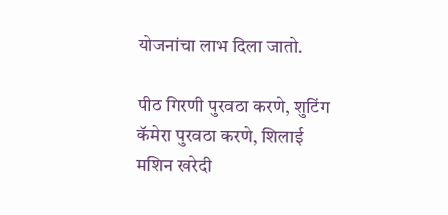योजनांचा लाभ दिला जातो.

पीठ गिरणी पुरवठा करणे, शुटिंग कॅमेरा पुरवठा करणे, शिलाई मशिन खरेदी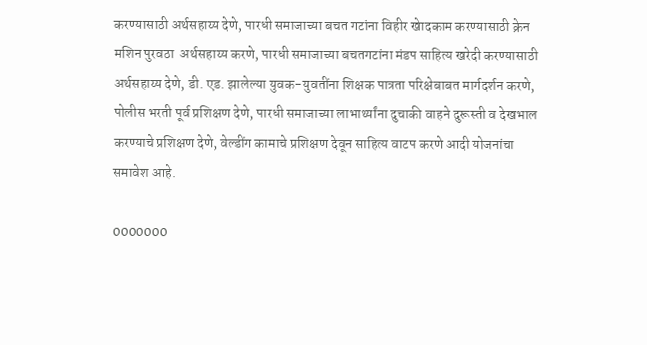करण्यासाठी अर्थसहाय्य देणे, पारधी समाजाच्या बचत गटांना विहीर खेादकाम करण्यासाठी क्रेन मशिन पुरवठा  अर्थसहाय्य करणे, पारधी समाजाच्या बचतगटांना मंडप साहित्य खरेदी करण्यासाठी अर्थसहाय्य देणे, डी. एड. झालेल्या युवक-युवतींना शिक्षक पात्रता परिक्षेबाबत मार्गदर्शन करणे, पोलीस भरती पूर्व प्रशिक्षण देणे, पारधी समाजाच्या लाभार्थ्यांना दुचाकी वाहने दुरूस्ती व देखभाल करण्याचे प्रशिक्षण देणे, वेल्डींग कामाचे प्रशिक्षण देवून साहित्य वाटप करणे आदी योजनांचा समावेश आहे.

0000000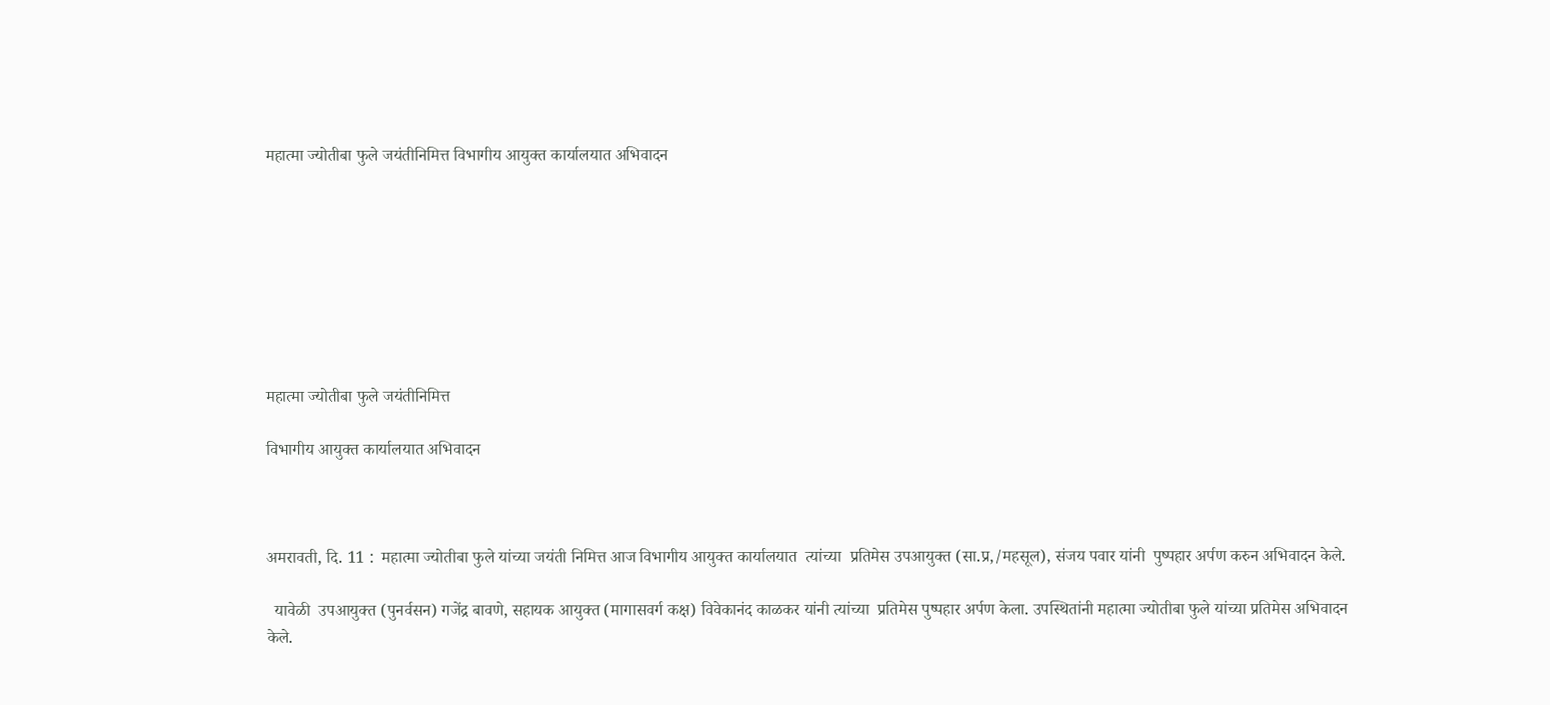महात्मा ज्योतीबा फुले जयंतीनिमित्त विभागीय आयुक्त कार्यालयात अभिवादन








महात्मा ज्योतीबा फुले जयंतीनिमित्त

विभागीय आयुक्त कार्यालयात अभिवादन



अमरावती, दि. 11 :  महात्मा ज्योतीबा फुले यांच्या जयंती निमित्त आज विभागीय आयुक्त कार्यालयात  त्यांच्या  प्रतिमेस उपआयुक्त (सा.प्र,/महसूल), संजय पवार यांनी  पुष्पहार अर्पण करुन अभिवादन केले.

  यावेळी  उपआयुक्त (पुनर्वसन) गजेंद्र बावणे, सहायक आयुक्त (मागासवर्ग कक्ष) विवेकानंद काळकर यांनी त्यांच्या  प्रतिमेस पुष्पहार अर्पण केला. उपस्थितांनी महात्मा ज्योतीबा फुले यांच्या प्रतिमेस अभिवादन केले.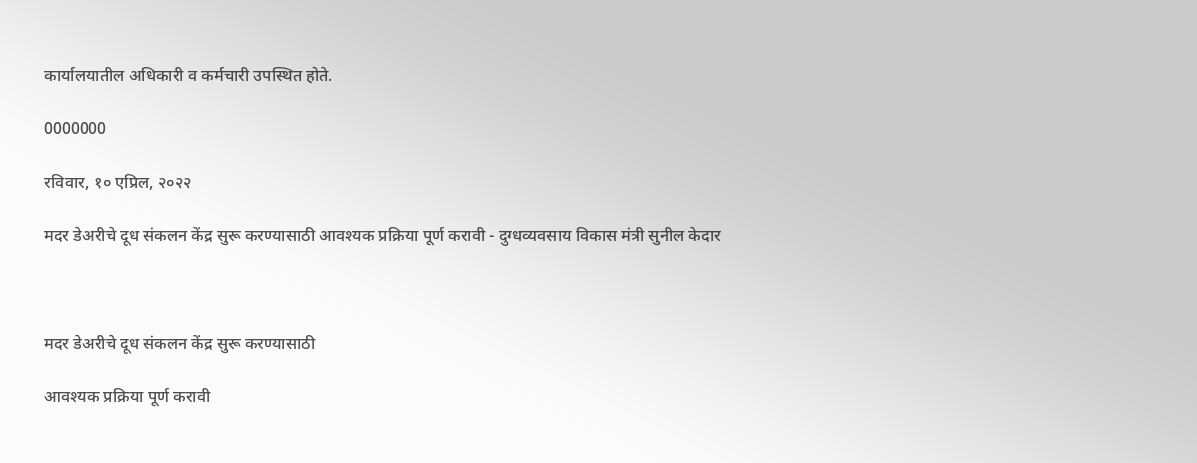कार्यालयातील अधिकारी व कर्मचारी उपस्थित होते.

0000000

रविवार, १० एप्रिल, २०२२

मदर डेअरीचे दूध संकलन केंद्र सुरू करण्यासाठी आवश्यक प्रक्रिया पूर्ण करावी - दुग्धव्यवसाय विकास मंत्री सुनील केदार



मदर डेअरीचे दूध संकलन केंद्र सुरू करण्यासाठी

आवश्यक प्रक्रिया पूर्ण करावी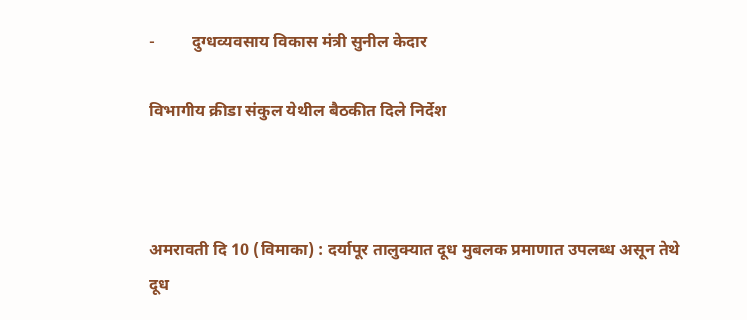-         दुग्धव्यवसाय विकास मंत्री सुनील केदार

विभागीय क्रीडा संकुल येथील बैठकीत दिले निर्देश



अमरावती दि 10 (विमाका) : दर्यापूर तालुक्यात दूध मुबलक प्रमाणात उपलब्ध असून तेथे दूध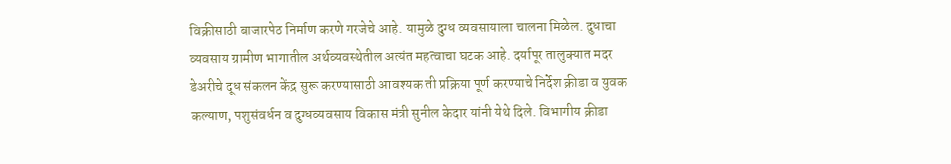विक्रीसाठी बाजारपेठ निर्माण करणे गरजेचे आहे. यामुळे दुग्ध व्यवसायाला चालना मिळेल. दुधाचा व्यवसाय ग्रामीण भागातील अर्थव्यवस्थेतील अत्यंत महत्वाचा घटक आहे. दर्यापूर तालुक्यात मदर डेअरीचे दूध संकलन केंद्र सुरू करण्यासाठी आवश्यक ती प्रक्रिया पूर्ण करण्याचे निर्देश क्रीडा व युवक कल्याण, पशुसंवर्धन व दुग्धव्यवसाय विकास मंत्री सुनील केदार यांनी येथे दिले. विभागीय क्रीडा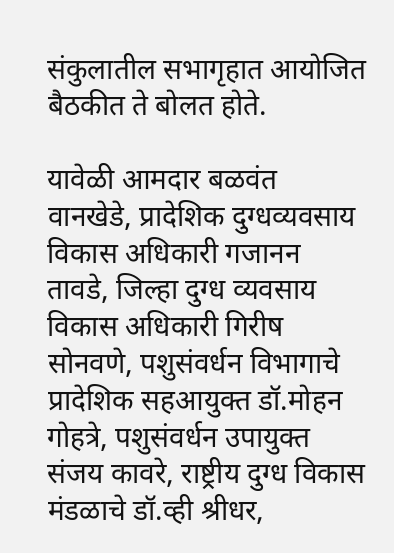संकुलातील सभागृहात आयोजित बैठकीत ते बोलत होते.

यावेळी आमदार बळवंत वानखेडे, प्रादेशिक दुग्धव्यवसाय विकास अधिकारी गजानन तावडे, जिल्हा दुग्ध व्यवसाय विकास अधिकारी गिरीष  सोनवणे, पशुसंवर्धन विभागाचे प्रादेशिक सहआयुक्त डॉ.मोहन गोहत्रे, पशुसंवर्धन उपायुक्त संजय कावरे, राष्ट्रीय दुग्ध विकास मंडळाचे डॉ.व्ही श्रीधर,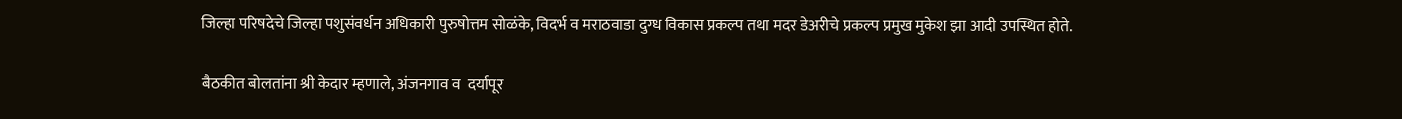जिल्हा परिषदेचे जिल्हा पशुसंवर्धन अधिकारी पुरुषोत्तम सोळंके, विदर्भ व मराठवाडा दुग्ध विकास प्रकल्प तथा मदर डेअरीचे प्रकल्प प्रमुख मुकेश झा आदी उपस्थित होते.

बैठकीत बोलतांना श्री केदार म्हणाले, अंजनगाव व  दर्यापूर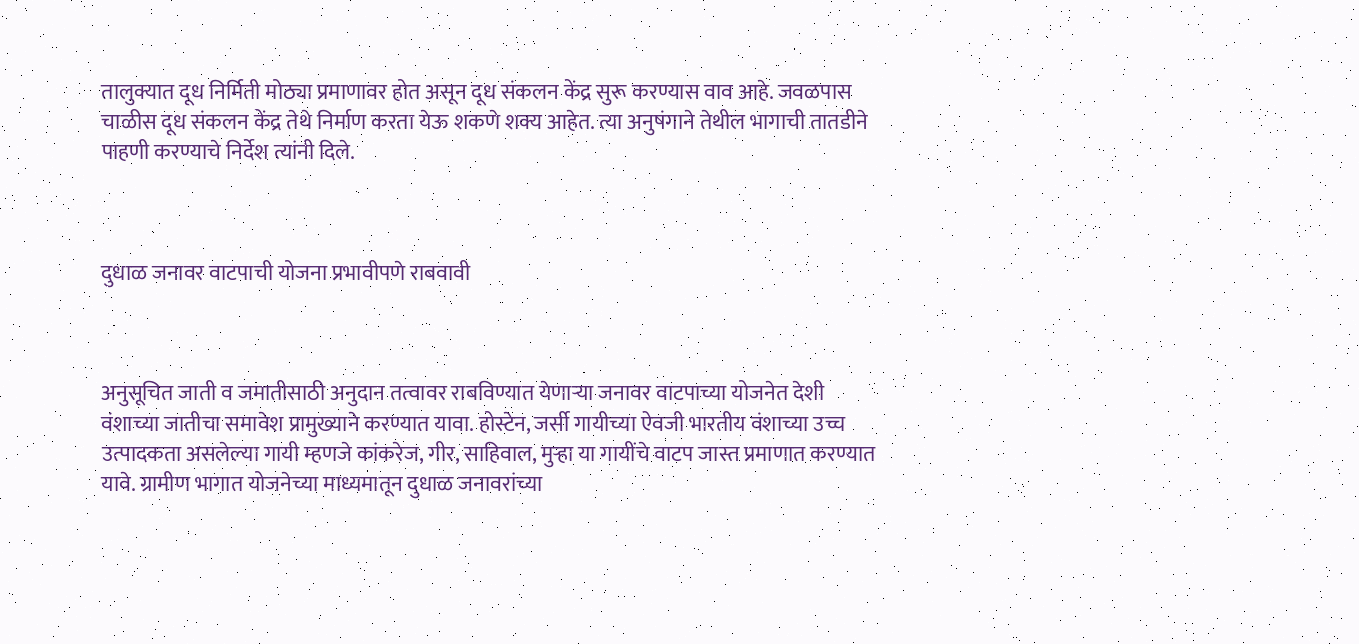तालुक्यात दूध निर्मिती मोठ्या प्रमाणावर होत असून दूध संकलन केंद्र सुरू करण्यास वाव आहे. जवळपास चाळीस दूध संकलन केंद्र तेथे निर्माण करता येऊ शकणे शक्य आहेत. त्या अनुषंगाने तेथील भागाची तातडीने पाहणी करण्याचे निर्देश त्यांनी दिले.



दुधाळ जनावर वाटपाची योजना प्रभावीपणे राबवावी



अनुसूचित जाती व जमातीसाठी अनुदान तत्वावर राबविण्यात येणाऱ्या जनावर वाटपाच्या योजनेत देशी वंशाच्या जातीचा समावेश प्रामुख्याने करण्यात यावा. होस्टेन, जर्सी गायीच्या ऐवजी भारतीय वंशाच्या उच्च उत्पादकता असलेल्या गायी म्हणजे कांकरेज, गीर, साहिवाल, मुऱ्हा या गायींचे वाटप जास्त प्रमाणात करण्यात  यावे. ग्रामीण भागात योजनेच्या माध्यमातून दुधाळ जनावरांच्या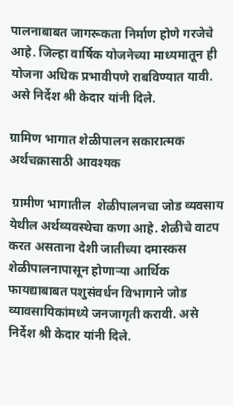पालनाबाबत जागरूकता निर्माण होणे गरजेचे आहे. जिल्हा वार्षिक योजनेच्या माध्यमातून ही योजना अधिक प्रभावीपणे राबविण्यात यावी. असे निर्देश श्री केदार यांनी दिले.

ग्रामिण भागात शेळीपालन सकारात्मक अर्थचक्रासाठी आवश्यक

 ग्रामीण भागातील  शेळीपालनचा जोड व्यवसाय येथील अर्थव्यवस्थेचा कणा आहे. शेळीचे वाटप करत असताना देशी जातीच्या दमास्कस शेळीपालनापासून होणाऱ्या आर्थिक फायद्याबाबत पशुसंवर्धन विभागाने जोड व्यावसायिकांमध्ये जनजागृती करावी. असे निर्देश श्री केदार यांनी दिले.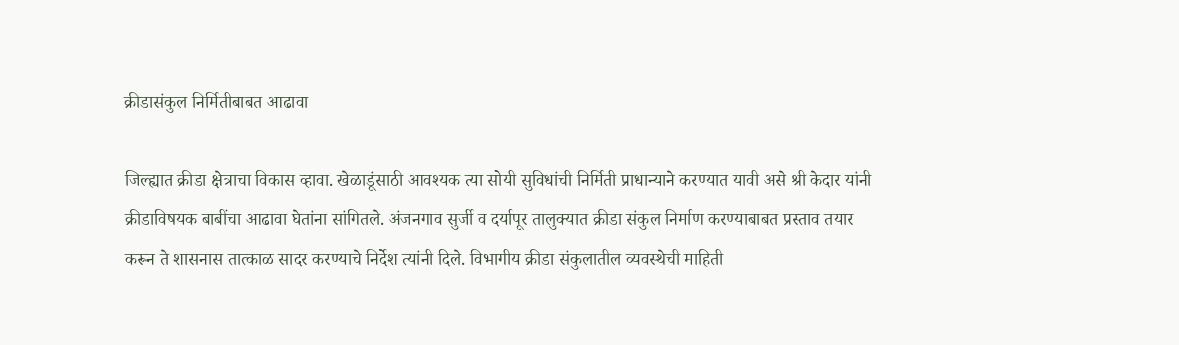क्रीडासंकुल निर्मितीबाबत आढावा

जिल्ह्यात क्रीडा क्षेत्राचा विकास व्हावा. खेळाडूंसाठी आवश्यक त्या सोयी सुविधांची निर्मिती प्राधान्याने करण्यात यावी असे श्री केदार यांनी क्रीडाविषयक बाबींचा आढावा घेतांना सांगितले. अंजनगाव सुर्जी व दर्यापूर तालुक्यात क्रीडा संकुल निर्माण करण्याबाबत प्रस्ताव तयार करून ते शासनास तात्काळ सादर करण्याचे निर्देश त्यांनी दिले. विभागीय क्रीडा संकुलातील व्यवस्थेची माहिती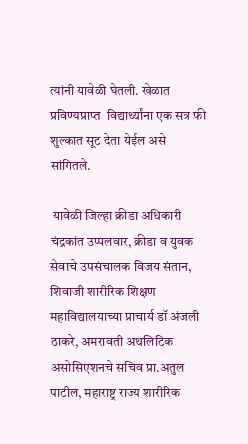त्यांनी यावेळी घेतली. खेळात प्रविण्यप्राप्त  विद्यार्थ्यांना एक सत्र फी शुल्कात सूट देता येईल असे सांगितले.

 यावेळी जिल्हा क्रीडा अधिकारी चंद्रकांत उप्पलवार, क्रीडा व युवक सेवाचे उपसंचालक विजय संतान, शिवाजी शारीरिक शिक्षण महाविद्यालयाच्या प्राचार्य डॉ अंजली ठाकरे, अमरावती अथलिटिक असोसिएशनचे सचिव प्रा.अतुल पाटील, महाराष्ट्र राज्य शारीरिक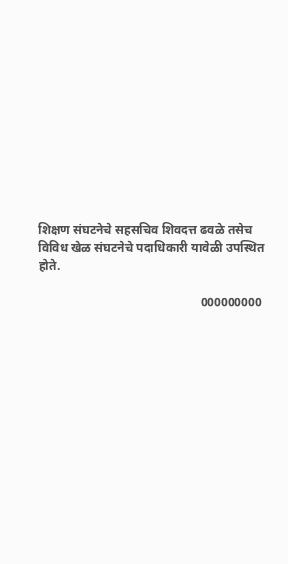शिक्षण संघटनेचे सहसचिव शिवदत्त ढवळे तसेच विविध खेळ संघटनेचे पदाधिकारी यावेळी उपस्थित होते.

                                                    000000000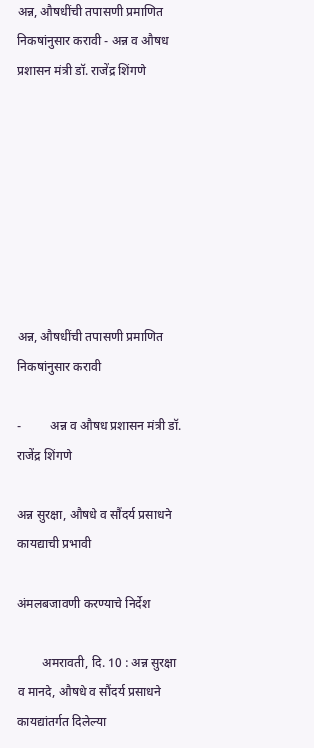अन्न, औषधींची तपासणी प्रमाणित निकषांनुसार करावी - अन्न व औषध प्रशासन मंत्री डॉ. राजेंद्र शिंगणे








अन्न, औषधींची तपासणी प्रमाणित निकषांनुसार करावी

-         अन्न व औषध प्रशासन मंत्री डॉ. राजेंद्र शिंगणे

अन्न सुरक्षा, औषधे व सौंदर्य प्रसाधने कायद्याची प्रभावी

अंमलबजावणी करण्याचे निर्देश

        अमरावती, दि. 10 : अन्न सुरक्षा व मानदे, औषधे व सौंदर्य प्रसाधने कायद्यांतर्गत दिलेल्या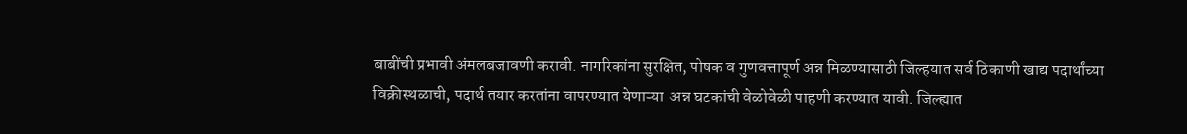बाबींची प्रभावी अंमलबजावणी करावी. नागरिकांना सुरक्षित, पोषक व गुणवत्तापूर्ण अन्न मिळण्यासाठी जिल्हयात सर्व ठिकाणी खाद्य पदार्थांच्या विक्रीस्थळाची, पदार्थ तयार करतांना वापरण्यात येणाऱ्या  अन्न घटकांची वेळोवेळी पाहणी करण्यात यावी. जिल्ह्यात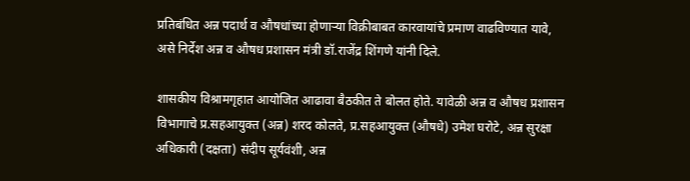प्रतिबंधित अन्न पदार्थ व औषधांच्या होणाऱ्या विक्रीबाबत कारवायांचे प्रमाण वाढविण्यात यावे, असे निर्देश अन्न व औषध प्रशासन मंत्री डॉ.राजेंद्र शिंगणे यांनी दिले.

शासकीय विश्रामगृहात आयोजित आढावा बैठकीत ते बोलत होते. यावेळी अन्न व औषध प्रशासन विभागाचे प्र.सहआयुक्त (अन्न) शरद कोलते, प्र.सहआयुक्त (औषधे) उमेश घरोटे, अन्न सुरक्षा अधिकारी (दक्षता) संदीप सूर्यवंशी, अन्न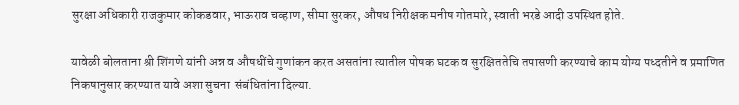सुरक्षा अधिकारी राजकुमार कोकडवार, भाऊराव चव्हाण, सीमा सुरकर, औषध निरीक्षक मनीष गोतमारे, स्वाती भरडे आदी उपस्थित होते.

यावेळी बोलताना श्री शिंगणे यांनी अन्न व औषधींचे गुणांकन करत असतांना त्यातील पोषक घटक व सुरक्षिततेचि तपासणी करण्याचे काम योग्य पध्दतीने व प्रमाणित निकषानुसार करण्यात यावे अशा सुचना  संबंधितांना दिल्या.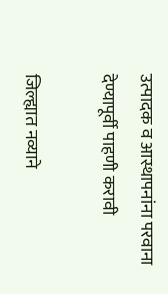उत्पादक व आस्थापनांना परवाना देण्यापूर्वी पाहणी करावी

जिल्ह्यात नव्याने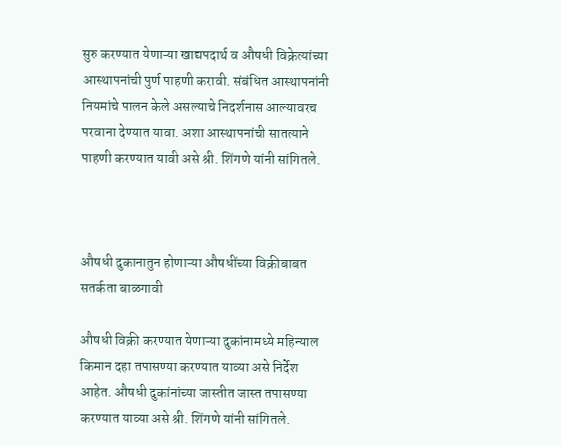सुरु करण्यात येणाऱ्या खाद्यपदार्थ व औषधी विक्रेत्यांच्या आस्थापनांची पुर्ण पाहणी करावी. संबंधित आस्थापनांनी नियमांचे पालन केले असल्याचे निदर्शनास आल्यावरच परवाना देण्यात यावा. अशा आस्थापनांची सातत्याने पाहणी करण्यात यावी असे श्री. शिंगणे यांनी सांगितले.



औषधी दुकानातुन होणाऱ्या औषधींच्या विक्रीबाबत सतर्कता बाळगावी

औषधी विक्री करण्यात येणाऱ्या दुकांनामध्ये महिन्याल किमान दहा तपासण्या करण्यात याव्या असे निर्देश आहेत. औषधी दुकांनांच्या जास्तीत जास्त तपासण्या करण्यात याव्या असे श्री. शिंगणे यांनी सांगितले.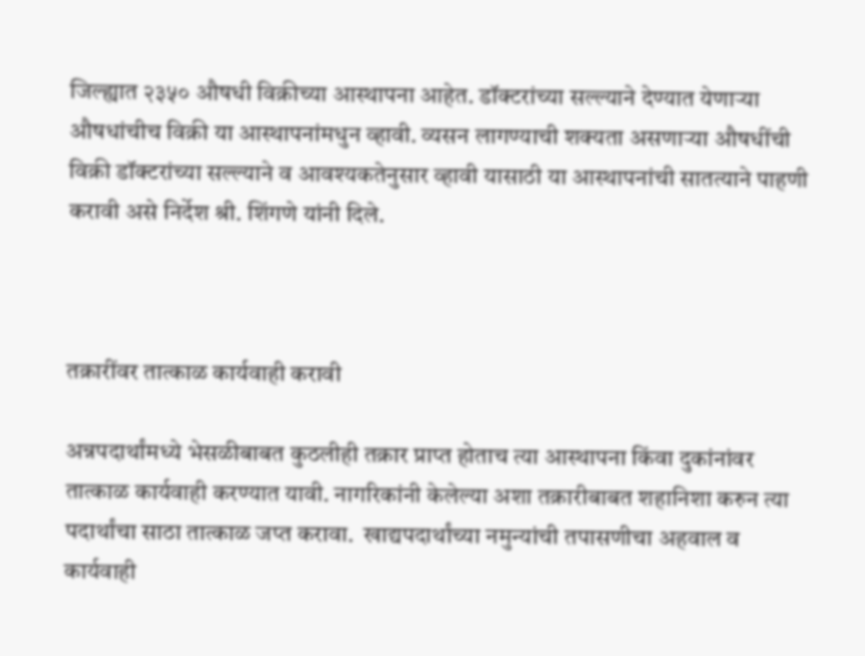जिल्ह्यात २३५० औषधी विक्रीच्या आस्थापना आहेत. डॉक्टरांच्या सल्ल्याने देण्यात येणाऱ्या औषधांचीच विक्री या आस्थापनांमधुन व्हावी. व्यसन लागण्याची शक्यता असणाऱ्या औषधींची विक्री डॉक्टरांच्या सल्ल्याने व आवश्यकतेनुसार व्हावी यासाठी या आस्थापनांची सातत्याने पाहणी करावी असे निर्देश श्री. शिंगणे यांनी दिले.



तक्रारींवर तात्काळ कार्यवाही करावी

अन्नपदार्थांमध्ये भेसळीबाबत कुठलीही तक्रार प्राप्त होताच त्या आस्थापना किंवा दुकांनांवर तात्काळ कार्यवाही करण्यात यावी. नागरिकांनी केलेल्या अशा तक्रारीबाबत शहानिशा करुन त्या पदार्थांचा साठा तात्काळ जप्त करावा.  खाद्यपदार्थांच्या नमुन्यांची तपासणीचा अहवाल व कार्यवाही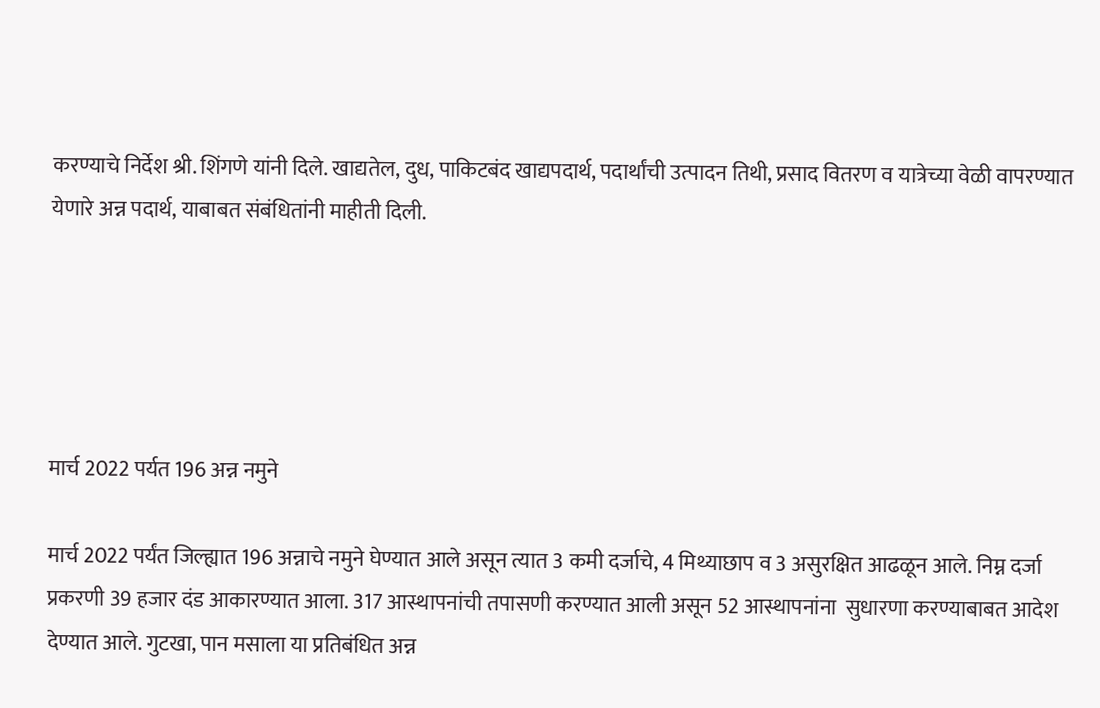करण्याचे निर्देश श्री. शिंगणे यांनी दिले. खाद्यतेल, दुध, पाकिटबंद खाद्यपदार्थ, पदार्थांची उत्पादन तिथी, प्रसाद वितरण व यात्रेच्या वेळी वापरण्यात येणारे अन्न पदार्थ, याबाबत संबंधितांनी माहीती दिली.





मार्च 2022 पर्यत 196 अन्न नमुने

मार्च 2022 पर्यंत जिल्ह्यात 196 अन्नाचे नमुने घेण्यात आले असून त्यात 3 कमी दर्जाचे, 4 मिथ्याछाप व 3 असुरक्षित आढळून आले. निम्न दर्जा प्रकरणी 39 हजार दंड आकारण्यात आला. 317 आस्थापनांची तपासणी करण्यात आली असून 52 आस्थापनांना  सुधारणा करण्याबाबत आदेश देण्यात आले. गुटखा, पान मसाला या प्रतिबंधित अन्न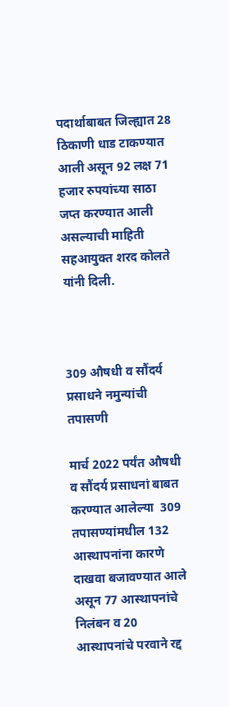पदार्थाबाबत जिल्ह्यात 28 ठिकाणी धाड टाकण्यात आली असून 92 लक्ष 71 हजार रुपयांच्या साठा जप्त करण्यात आली असल्याची माहिती सहआयुक्त शरद कोलते यांनी दिली.



309 औषधी व सौंदर्य प्रसाधने नमुन्यांची तपासणी

मार्च 2022 पर्यंत औषधी  व सौंदर्य प्रसाधनां बाबत करण्यात आलेल्या  309 तपासण्यांमधील 132 आस्थापनांना कारणे दाखवा बजावण्यात आले असून 77 आस्थापनांचे निलंबन व 20 आस्थापनांचे परवाने रद्द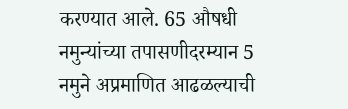करण्यात आले. 65 औषधी नमुन्यांच्या तपासणीदरम्यान 5 नमुने अप्रमाणित आढळल्याची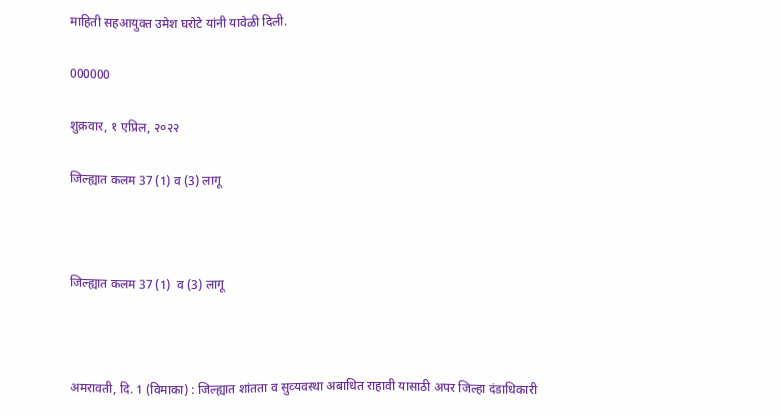माहिती सहआयुक्त उमेश घरोटे यांनी यावेळी दिली.

000000

शुक्रवार, १ एप्रिल, २०२२

जिल्‍ह्यात कलम 37 (1) व (3) लागू



जिल्‍ह्यात कलम 37 (1)  व (3) लागू



अमरावती, दि. 1 (विमाका) : जिल्‍ह्यात शांतता व सुव्‍यवस्‍था अबाधित राहावी यासाठी अपर जिल्‍हा दंडाधिकारी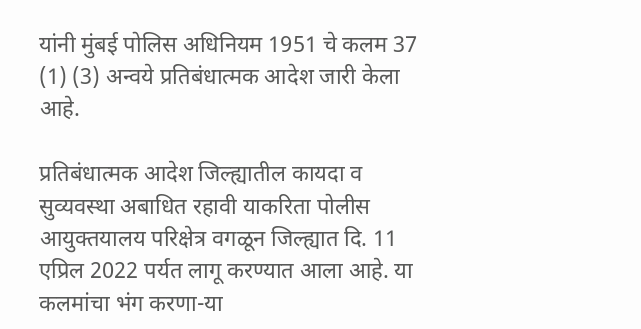यांनी मुंबई पोलिस अधिनियम 1951 चे कलम 37 (1) (3) अन्वये प्रतिबंधात्मक आदेश जारी केला आहे.

प्रतिबंधात्मक आदेश जिल्ह्यातील कायदा व सुव्यवस्था अबाधित रहावी याकरिता पोलीस आयुक्तयालय परिक्षेत्र वगळून जिल्ह्यात दि. 11 एप्रिल 2022 पर्यत लागू करण्यात आला आहे. या कलमांचा भंग करणा-या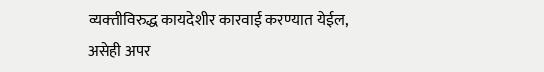व्‍यक्‍तीविरुद्ध कायदेशीर कारवाई करण्‍यात येईल, असेही अपर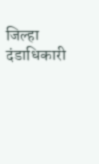जिल्हा दंडाधिकारी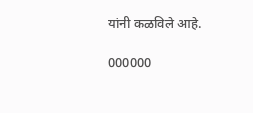यांनी कळविले आहे.

000000